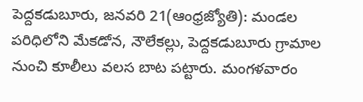పెద్దకడుబూరు, జనవరి 21(ఆంధ్రజ్యోతి): మండల పరిధిలోని మేకడోన, నౌలేకల్లు, పెద్దకడుబూరు గ్రామాల నుంచి కూలీలు వలస బాట పట్టారు. మంగళవారం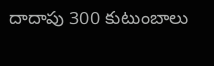దాదాపు 300 కుటుంబాలు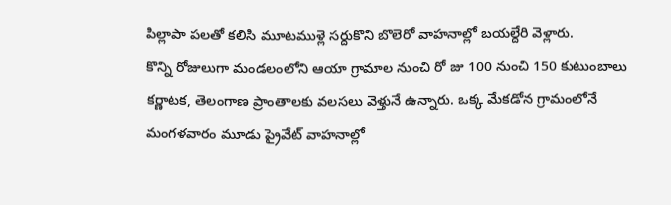పిల్లాపా పలతో కలిసి మూటముళ్లె సర్దుకొని బొలెరో వాహనాల్లో బయల్దేరి వెళ్లారు.
కొన్ని రోజులుగా మండలంలోని ఆయా గ్రామాల నుంచి రో జు 100 నుంచి 150 కుటుంబాలు కర్ణాటక, తెలంగాణ ప్రాంతాలకు వలసలు వెళ్తునే ఉన్నారు. ఒక్క మేకడోన గ్రామంలోనే మంగళవారం మూడు ప్రైవేట్ వాహనాల్లో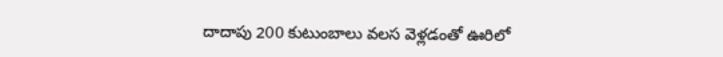దాదాపు 200 కుటుంబాలు వలస వెళ్లడంతో ఊరిలో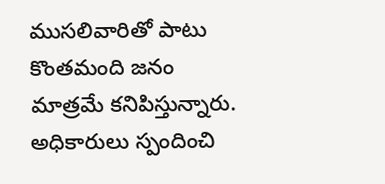ముసలివారితో పాటు కొంతమంది జనం మాత్రమే కనిపిస్తున్నారు. అధికారులు స్పందించి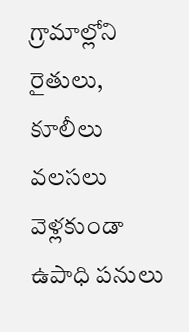గ్రామాల్లోని రైతులు, కూలీలు వలసలు వెళ్లకుండా ఉపాధి పనులు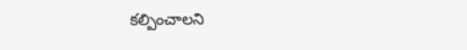కల్పించాలని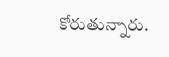కోరుతున్నారు.